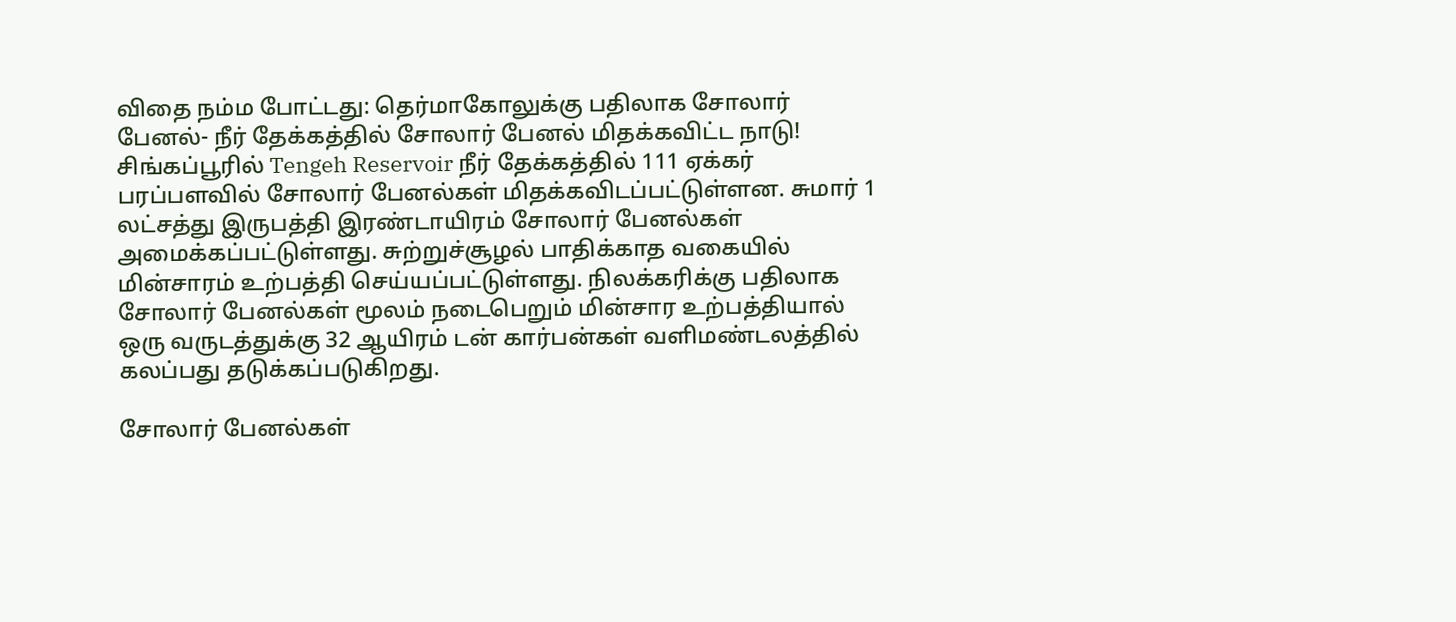விதை நம்ம போட்டது: தெர்மாகோலுக்கு பதிலாக சோலார் பேனல்- நீர் தேக்கத்தில் சோலார் பேனல் மிதக்கவிட்ட நாடு!
சிங்கப்பூரில் Tengeh Reservoir நீர் தேக்கத்தில் 111 ஏக்கர் பரப்பளவில் சோலார் பேனல்கள் மிதக்கவிடப்பட்டுள்ளன. சுமார் 1 லட்சத்து இருபத்தி இரண்டாயிரம் சோலார் பேனல்கள் அமைக்கப்பட்டுள்ளது. சுற்றுச்சூழல் பாதிக்காத வகையில் மின்சாரம் உற்பத்தி செய்யப்பட்டுள்ளது. நிலக்கரிக்கு பதிலாக சோலார் பேனல்கள் மூலம் நடைபெறும் மின்சார உற்பத்தியால் ஒரு வருடத்துக்கு 32 ஆயிரம் டன் கார்பன்கள் வளிமண்டலத்தில் கலப்பது தடுக்கப்படுகிறது.

சோலார் பேனல்கள்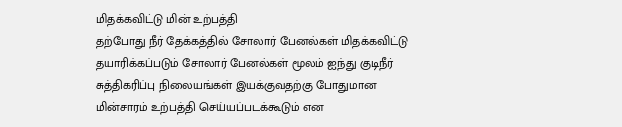மிதக்கவிட்டு மின் உற்பத்தி
தற்போது நீர் தேக்கத்தில் சோலார் பேனல்கள் மிதக்கவிட்டு தயாரிக்கப்படும் சோலார் பேனல்கள் மூலம் ஐந்து குடிநீர் சுத்திகரிப்பு நிலையங்கள் இயக்குவதற்கு போதுமான மின்சாரம் உற்பத்தி செய்யப்படக்கூடும் என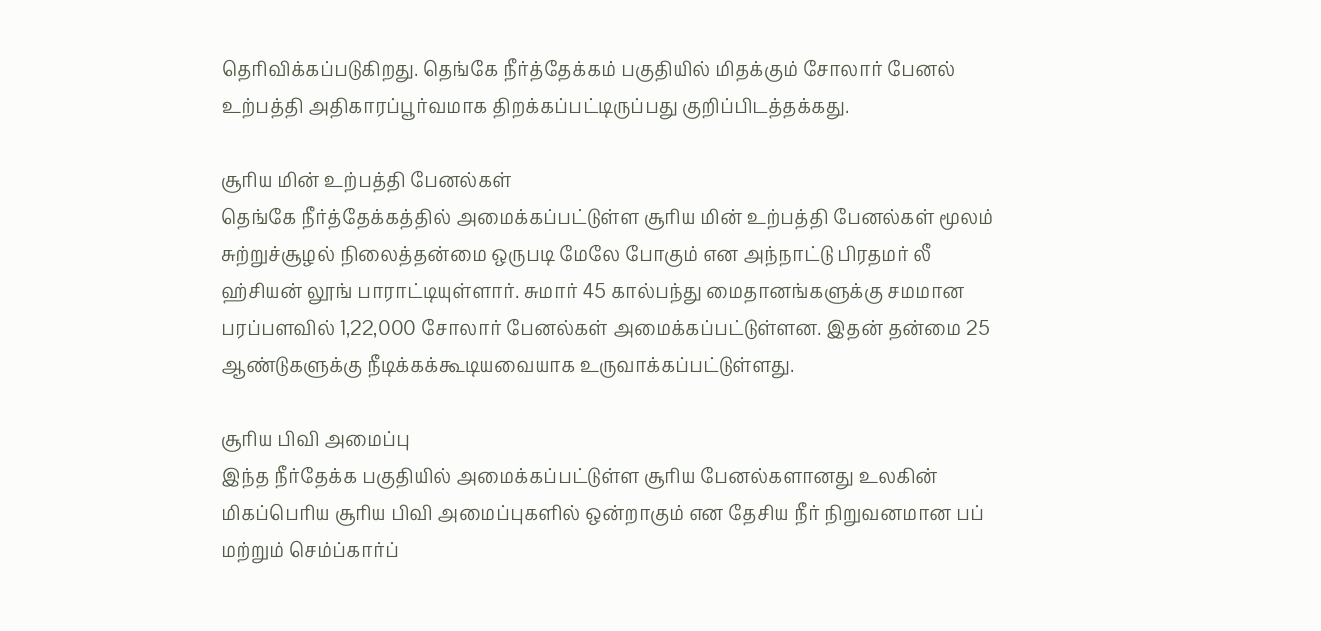தெரிவிக்கப்படுகிறது. தெங்கே நீர்த்தேக்கம் பகுதியில் மிதக்கும் சோலார் பேனல் உற்பத்தி அதிகாரப்பூர்வமாக திறக்கப்பட்டிருப்பது குறிப்பிடத்தக்கது.

சூரிய மின் உற்பத்தி பேனல்கள்
தெங்கே நீர்த்தேக்கத்தில் அமைக்கப்பட்டுள்ள சூரிய மின் உற்பத்தி பேனல்கள் மூலம் சுற்றுச்சூழல் நிலைத்தன்மை ஒருபடி மேலே போகும் என அந்நாட்டு பிரதமர் லீ ஹ்சியன் லூங் பாராட்டியுள்ளார். சுமார் 45 கால்பந்து மைதானங்களுக்கு சமமான பரப்பளவில் 1,22,000 சோலார் பேனல்கள் அமைக்கப்பட்டுள்ளன. இதன் தன்மை 25 ஆண்டுகளுக்கு நீடிக்கக்கூடியவையாக உருவாக்கப்பட்டுள்ளது.

சூரிய பிவி அமைப்பு
இந்த நீர்தேக்க பகுதியில் அமைக்கப்பட்டுள்ள சூரிய பேனல்களானது உலகின் மிகப்பெரிய சூரிய பிவி அமைப்புகளில் ஒன்றாகும் என தேசிய நீர் நிறுவனமான பப் மற்றும் செம்ப்கார்ப்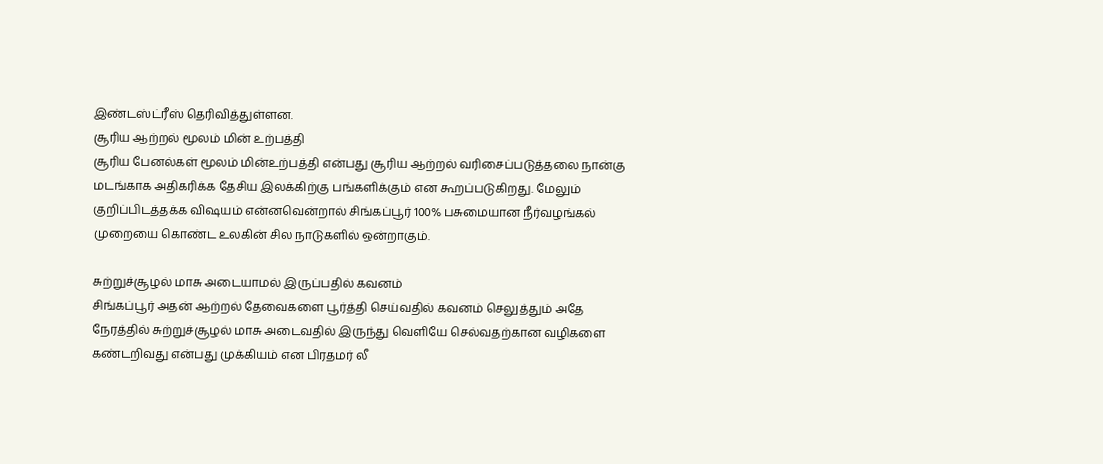இண்டஸ்ட்ரீஸ் தெரிவித்துள்ளன.
சூரிய ஆற்றல் மூலம் மின் உற்பத்தி
சூரிய பேனல்கள் மூலம் மின்உற்பத்தி என்பது சூரிய ஆற்றல் வரிசைப்படுத்தலை நான்கு மடங்காக அதிகரிக்க தேசிய இலக்கிற்கு பங்களிக்கும் என கூறப்படுகிறது. மேலும் குறிப்பிடத்தக்க விஷயம் என்னவென்றால் சிங்கப்பூர் 100% பசுமையான நீர்வழங்கல் முறையை கொண்ட உலகின் சில நாடுகளில் ஒன்றாகும்.

சுற்றுச்சூழல் மாசு அடையாமல் இருப்பதில் கவனம்
சிங்கப்பூர் அதன் ஆற்றல் தேவைகளை பூர்த்தி செய்வதில் கவனம் செலுத்தும் அதே நேரத்தில் சுற்றுச்சூழல் மாசு அடைவதில் இருந்து வெளியே செல்வதற்கான வழிகளை கண்டறிவது என்பது முக்கியம் என பிரதமர் லீ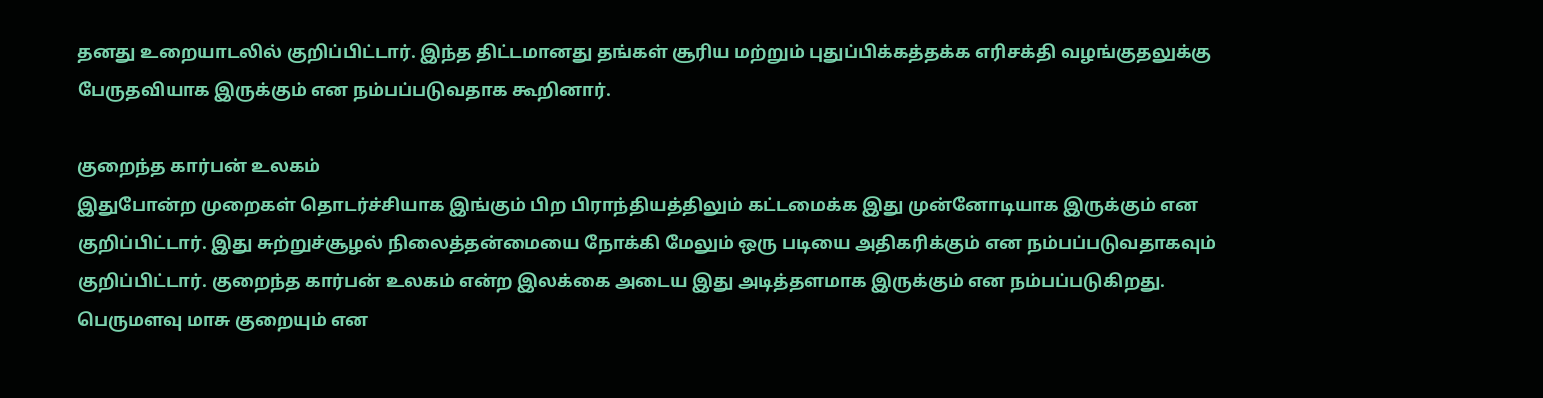தனது உறையாடலில் குறிப்பிட்டார். இந்த திட்டமானது தங்கள் சூரிய மற்றும் புதுப்பிக்கத்தக்க எரிசக்தி வழங்குதலுக்கு பேருதவியாக இருக்கும் என நம்பப்படுவதாக கூறினார்.

குறைந்த கார்பன் உலகம்
இதுபோன்ற முறைகள் தொடர்ச்சியாக இங்கும் பிற பிராந்தியத்திலும் கட்டமைக்க இது முன்னோடியாக இருக்கும் என குறிப்பிட்டார். இது சுற்றுச்சூழல் நிலைத்தன்மையை நோக்கி மேலும் ஒரு படியை அதிகரிக்கும் என நம்பப்படுவதாகவும் குறிப்பிட்டார். குறைந்த கார்பன் உலகம் என்ற இலக்கை அடைய இது அடித்தளமாக இருக்கும் என நம்பப்படுகிறது.
பெருமளவு மாசு குறையும் என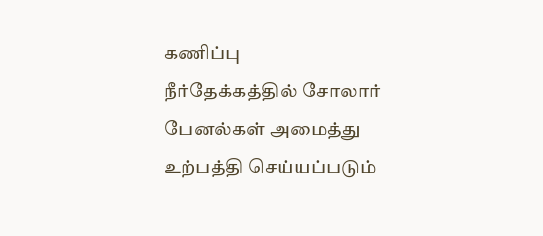கணிப்பு
நீர்தேக்கத்தில் சோலார் பேனல்கள் அமைத்து உற்பத்தி செய்யப்படும்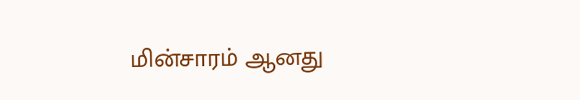மின்சாரம் ஆனது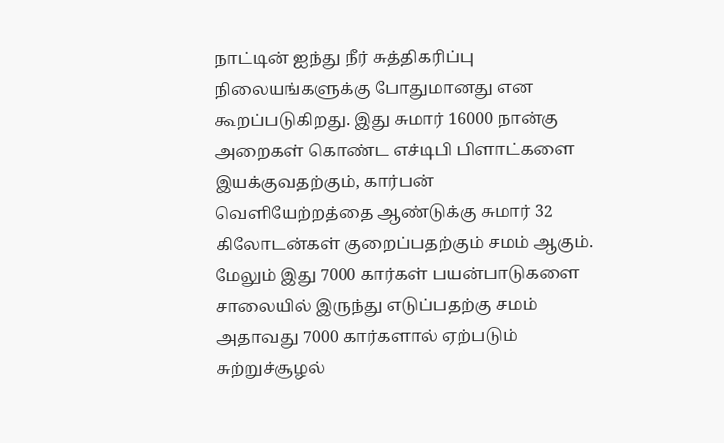நாட்டின் ஐந்து நீர் சுத்திகரிப்பு நிலையங்களுக்கு போதுமானது என கூறப்படுகிறது. இது சுமார் 16000 நான்கு அறைகள் கொண்ட எச்டிபி பிளாட்களை இயக்குவதற்கும், கார்பன் வெளியேற்றத்தை ஆண்டுக்கு சுமார் 32 கிலோடன்கள் குறைப்பதற்கும் சமம் ஆகும். மேலும் இது 7000 கார்கள் பயன்பாடுகளை சாலையில் இருந்து எடுப்பதற்கு சமம் அதாவது 7000 கார்களால் ஏற்படும் சுற்றுச்சூழல்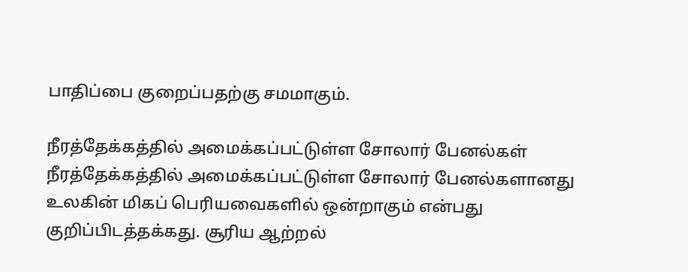பாதிப்பை குறைப்பதற்கு சமமாகும்.

நீரத்தேக்கத்தில் அமைக்கப்பட்டுள்ள சோலார் பேனல்கள்
நீரத்தேக்கத்தில் அமைக்கப்பட்டுள்ள சோலார் பேனல்களானது உலகின் மிகப் பெரியவைகளில் ஒன்றாகும் என்பது குறிப்பிடத்தக்கது. சூரிய ஆற்றல்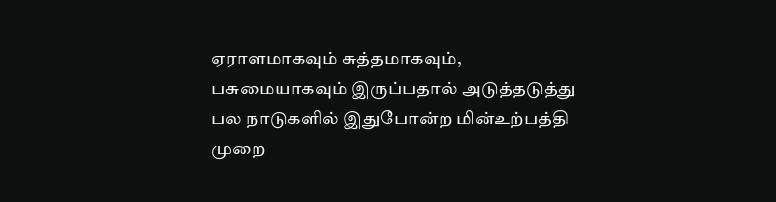ஏராளமாகவும் சுத்தமாகவும், பசுமையாகவும் இருப்பதால் அடுத்தடுத்து பல நாடுகளில் இதுபோன்ற மின்உற்பத்தி முறை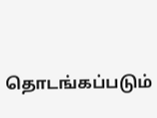தொடங்கப்படும்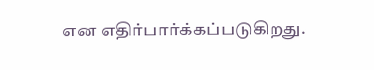என எதிர்பார்க்கப்படுகிறது.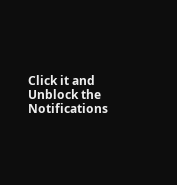Click it and Unblock the Notifications